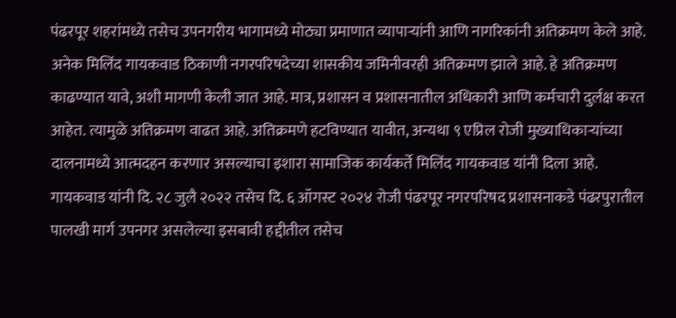पंढरपूर शहरांमध्ये तसेच उपनगरीय भागामध्ये मोठ्या प्रमाणात व्यापाऱ्यांनी आणि नागरिकांनी अतिक्रमण केले आहे. अनेक मिलिंद गायकवाड ठिकाणी नगरपरिषदेच्या शासकीय जमिनीवरही अतिक्रमण झाले आहे. हे अतिक्रमण काढण्यात यावे, अशी मागणी केली जात आहे. मात्र, प्रशासन व प्रशासनातील अधिकारी आणि कर्मचारी दुर्लक्ष करत आहेत. त्यामुळे अतिक्रमण वाढत आहे. अतिक्रमणे हटविण्यात यावीत, अन्यथा ९ एप्रिल रोजी मुख्याधिकाऱ्यांच्या दालनामध्ये आत्मदहन करणार असल्याचा इशारा सामाजिक कार्यकर्ते मिलिंद गायकवाड यांनी दिला आहे.
गायकवाड यांनी दि. २८ जुलै २०२२ तसेच दि. ६ ऑगस्ट २०२४ रोजी पंढरपूर नगरपरिषद प्रशासनाकडे पंढरपुरातील पालखी मार्ग उपनगर असलेल्या इसबावी हद्दीतील तसेच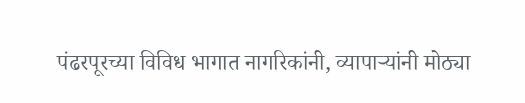पंढरपूरच्या विविध भागात नागरिकांनी, व्यापाऱ्यांनी मोठ्या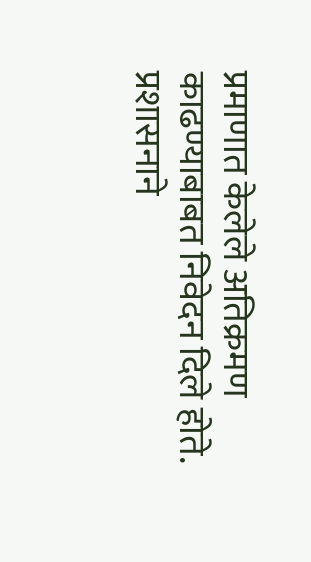प्रमाणात केलेले अतिक्रमण काढण्याबाबत निवेदन दिले होते. प्रशासनाने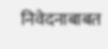निवेदनाबाबत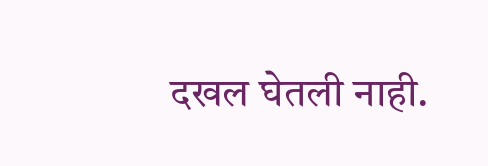दखल घेतली नाही.